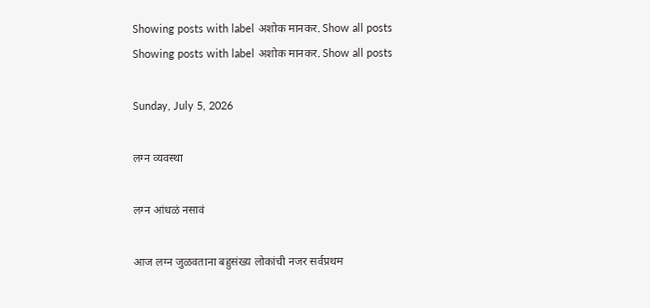Showing posts with label अशोक मानकर. Show all posts
Showing posts with label अशोक मानकर. Show all posts

Sunday, July 5, 2026

लग्न व्यवस्था

लग्न आंधळं नसावं

आज लग्न जुळवताना बहुसंख्य लोकांची नजर सर्वप्रथम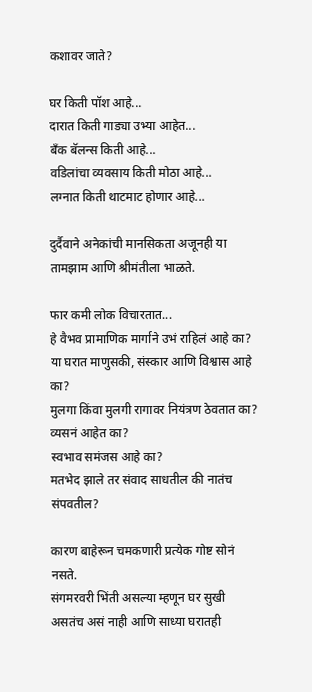कशावर जाते?

घर किती पॉश आहे...
दारात किती गाड्या उभ्या आहेत...
बँक बॅलन्स किती आहे...
वडिलांचा व्यवसाय किती मोठा आहे...
लग्नात किती थाटमाट होणार आहे...

दुर्दैवाने अनेकांची मानसिकता अजूनही या तामझाम आणि श्रीमंतीला भाळते.

फार कमी लोक विचारतात...
हे वैभव प्रामाणिक मार्गाने उभं राहिलं आहे का?
या घरात माणुसकी, संस्कार आणि विश्वास आहे का?
मुलगा किंवा मुलगी रागावर नियंत्रण ठेवतात का?
व्यसनं आहेत का?
स्वभाव समंजस आहे का?
मतभेद झाले तर संवाद साधतील की नातंच संपवतील?

कारण बाहेरून चमकणारी प्रत्येक गोष्ट सोनं नसते.
संगमरवरी भिंती असल्या म्हणून घर सुखी असतंच असं नाही आणि साध्या घरातही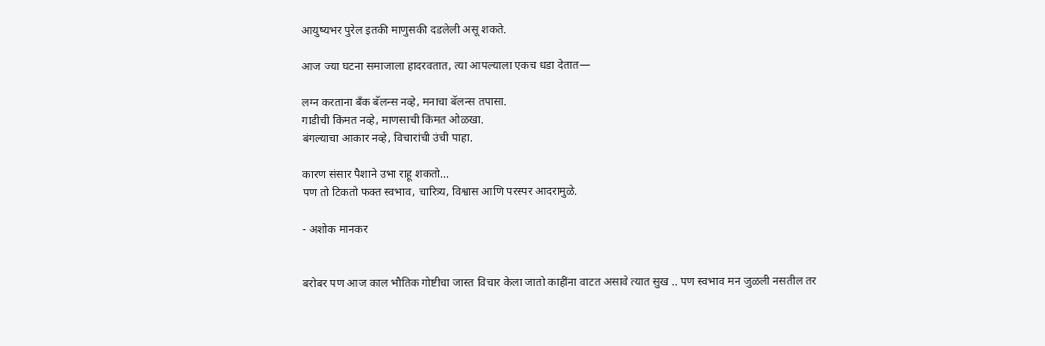आयुष्यभर पुरेल इतकी माणुसकी दडलेली असू शकते.

आज ज्या घटना समाजाला हादरवतात, त्या आपल्याला एकच धडा देतात—

लग्न करताना बँक बॅलन्स नव्हे, मनाचा बॅलन्स तपासा.
गाडीची किंमत नव्हे, माणसाची किंमत ओळखा.
बंगल्याचा आकार नव्हे, विचारांची उंची पाहा.

कारण संसार पैशाने उभा राहू शकतो...
पण तो टिकतो फक्त स्वभाव, चारित्र्य, विश्वास आणि परस्पर आदरामुळे.

- अशोक मानकर


बरोबर पण आज काल भौतिक गोष्टीचा जास्त विचार केला जातो काहींना वाटत असावे त्यात सुख .. पण स्वभाव मन जुळली नसतील तर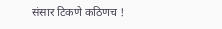संसार टिकणे कठिणच !